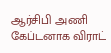ஆர்சிபி அணி கேப்டனாக விராட்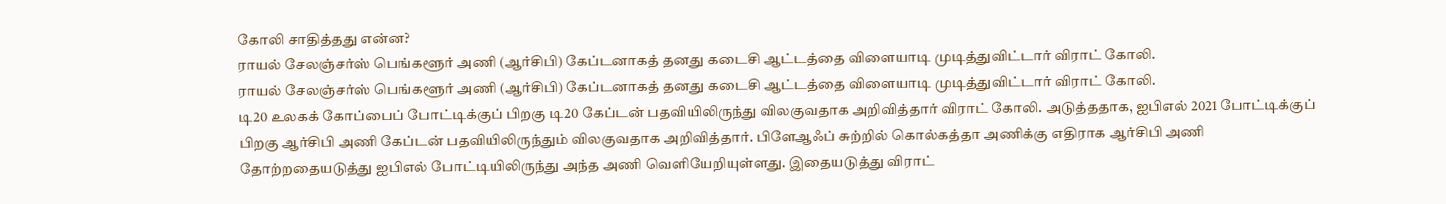கோலி சாதித்தது என்ன?
ராயல் சேலஞ்சர்ஸ் பெங்களூர் அணி (ஆர்சிபி) கேப்டனாகத் தனது கடைசி ஆட்டத்தை விளையாடி முடித்துவிட்டார் விராட் கோலி.
ராயல் சேலஞ்சர்ஸ் பெங்களூர் அணி (ஆர்சிபி) கேப்டனாகத் தனது கடைசி ஆட்டத்தை விளையாடி முடித்துவிட்டார் விராட் கோலி.
டி20 உலகக் கோப்பைப் போட்டிக்குப் பிறகு டி20 கேப்டன் பதவியிலிருந்து விலகுவதாக அறிவித்தார் விராட் கோலி. அடுத்ததாக, ஐபிஎல் 2021 போட்டிக்குப் பிறகு ஆர்சிபி அணி கேப்டன் பதவியிலிருந்தும் விலகுவதாக அறிவித்தார். பிளேஆஃப் சுற்றில் கொல்கத்தா அணிக்கு எதிராக ஆர்சிபி அணி தோற்றதையடுத்து ஐபிஎல் போட்டியிலிருந்து அந்த அணி வெளியேறியுள்ளது. இதையடுத்து விராட்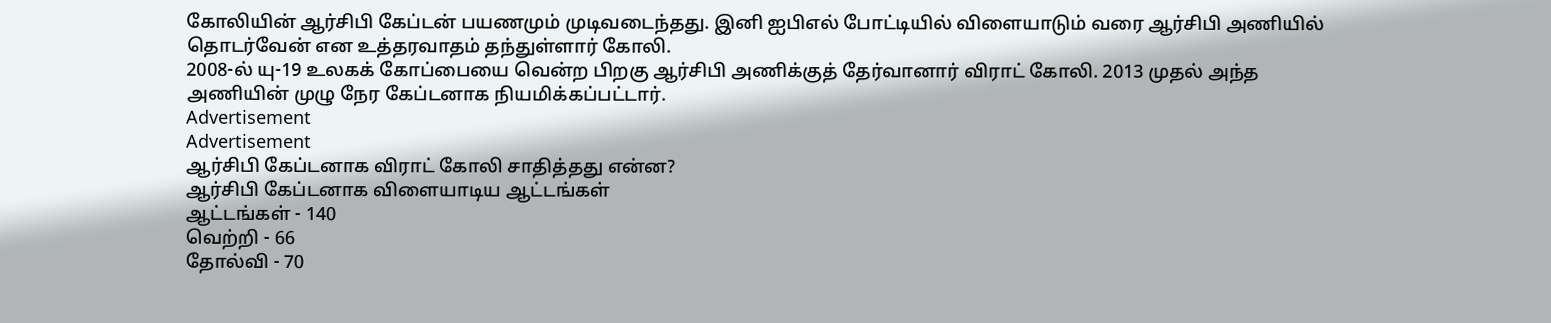கோலியின் ஆர்சிபி கேப்டன் பயணமும் முடிவடைந்தது. இனி ஐபிஎல் போட்டியில் விளையாடும் வரை ஆர்சிபி அணியில் தொடர்வேன் என உத்தரவாதம் தந்துள்ளார் கோலி.
2008-ல் யு-19 உலகக் கோப்பையை வென்ற பிறகு ஆர்சிபி அணிக்குத் தேர்வானார் விராட் கோலி. 2013 முதல் அந்த அணியின் முழு நேர கேப்டனாக நியமிக்கப்பட்டார்.
Advertisement
Advertisement
ஆர்சிபி கேப்டனாக விராட் கோலி சாதித்தது என்ன?
ஆர்சிபி கேப்டனாக விளையாடிய ஆட்டங்கள்
ஆட்டங்கள் - 140
வெற்றி - 66
தோல்வி - 70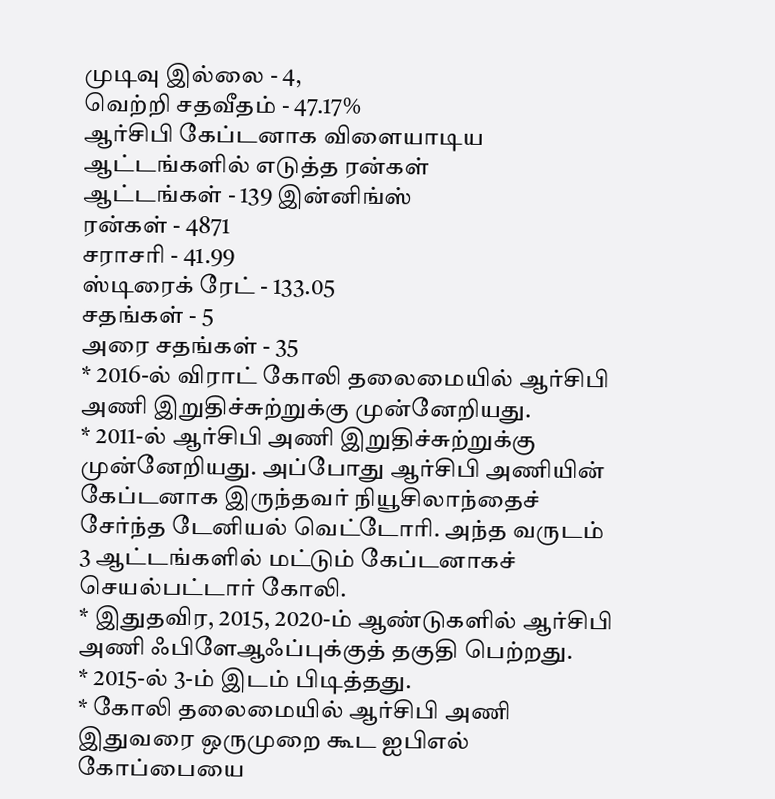முடிவு இல்லை - 4,
வெற்றி சதவீதம் - 47.17%
ஆர்சிபி கேப்டனாக விளையாடிய ஆட்டங்களில் எடுத்த ரன்கள்
ஆட்டங்கள் - 139 இன்னிங்ஸ்
ரன்கள் - 4871
சராசரி - 41.99
ஸ்டிரைக் ரேட் - 133.05
சதங்கள் - 5
அரை சதங்கள் - 35
* 2016-ல் விராட் கோலி தலைமையில் ஆர்சிபி அணி இறுதிச்சுற்றுக்கு முன்னேறியது.
* 2011-ல் ஆர்சிபி அணி இறுதிச்சுற்றுக்கு முன்னேறியது. அப்போது ஆர்சிபி அணியின் கேப்டனாக இருந்தவர் நியூசிலாந்தைச் சேர்ந்த டேனியல் வெட்டோரி. அந்த வருடம் 3 ஆட்டங்களில் மட்டும் கேப்டனாகச் செயல்பட்டார் கோலி.
* இதுதவிர, 2015, 2020-ம் ஆண்டுகளில் ஆர்சிபி அணி ஃபிளேஆஃப்புக்குத் தகுதி பெற்றது.
* 2015-ல் 3-ம் இடம் பிடித்தது.
* கோலி தலைமையில் ஆர்சிபி அணி இதுவரை ஒருமுறை கூட ஐபிஎல் கோப்பையை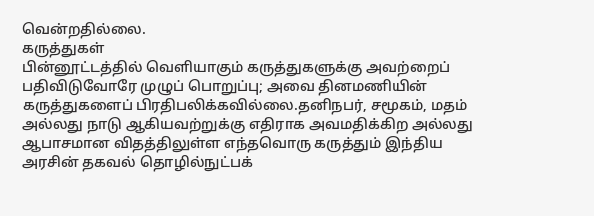வென்றதில்லை.
கருத்துகள்
பின்னூட்டத்தில் வெளியாகும் கருத்துகளுக்கு அவற்றைப் பதிவிடுவோரே முழுப் பொறுப்பு; அவை தினமணியின் கருத்துகளைப் பிரதிபலிக்கவில்லை.தனிநபர், சமூகம், மதம் அல்லது நாடு ஆகியவற்றுக்கு எதிராக அவமதிக்கிற அல்லது ஆபாசமான விதத்திலுள்ள எந்தவொரு கருத்தும் இந்திய அரசின் தகவல் தொழில்நுட்பக்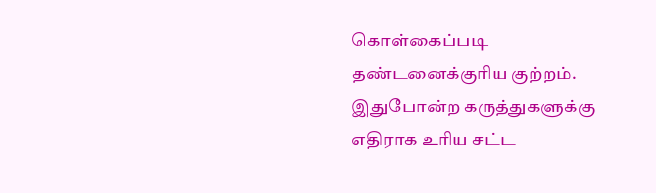கொள்கைப்படி தண்டனைக்குரிய குற்றம். இதுபோன்ற கருத்துகளுக்கு எதிராக உரிய சட்ட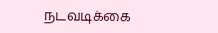நடவடிக்கை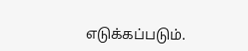எடுக்கப்படும்.